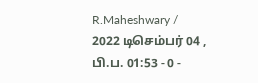R.Maheshwary / 2022 டிசெம்பர் 04 , பி.ப. 01:53 - 0 -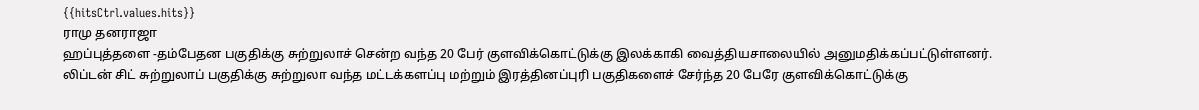{{hitsCtrl.values.hits}}
ராமு தனராஜா
ஹப்புத்தளை -தம்பேதன பகுதிக்கு சுற்றுலாச் சென்ற வந்த 20 பேர் குளவிக்கொட்டுக்கு இலக்காகி வைத்தியசாலையில் அனுமதிக்கப்பட்டுள்ளனர்.
லிப்டன் சிட் சுற்றுலாப் பகுதிக்கு சுற்றுலா வந்த மட்டக்களப்பு மற்றும் இரத்தினப்புரி பகுதிகளைச் சேர்ந்த 20 பேரே குளவிக்கொட்டுக்கு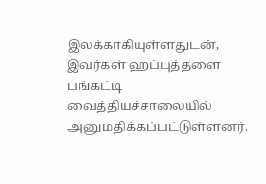இலக்காகியுள்ளதுடன், இவர்கள் ஹப்புத்தளை பங்கட்டி வைத்தியச்சாலையில் அனுமதிக்கப்பட்டுள்ளனர்.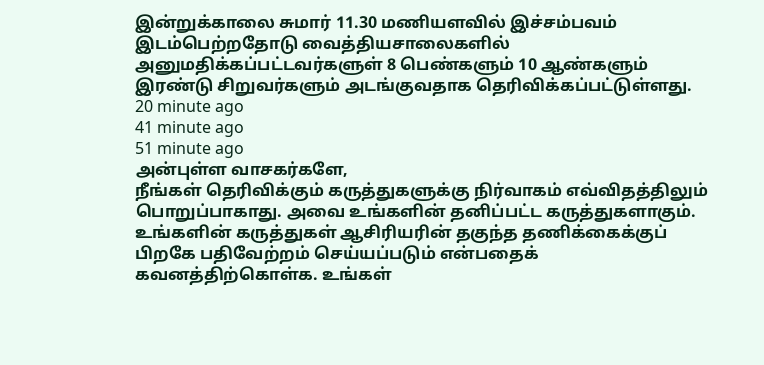இன்றுக்காலை சுமார் 11.30 மணியளவில் இச்சம்பவம் இடம்பெற்றதோடு வைத்தியசாலைகளில் அனுமதிக்கப்பட்டவர்களுள் 8 பெண்களும் 10 ஆண்களும் இரண்டு சிறுவர்களும் அடங்குவதாக தெரிவிக்கப்பட்டுள்ளது.
20 minute ago
41 minute ago
51 minute ago
அன்புள்ள வாசகர்களே,
நீங்கள் தெரிவிக்கும் கருத்துகளுக்கு நிர்வாகம் எவ்விதத்திலும் பொறுப்பாகாது. அவை உங்களின் தனிப்பட்ட கருத்துகளாகும். உங்களின் கருத்துகள் ஆசிரியரின் தகுந்த தணிக்கைக்குப் பிறகே பதிவேற்றம் செய்யப்படும் என்பதைக் கவனத்திற்கொள்க. உங்கள்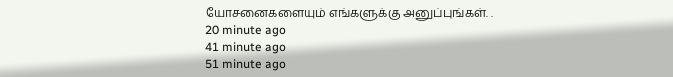யோசனைகளையும் எங்களுக்கு அனுப்புங்கள். .
20 minute ago
41 minute ago
51 minute ago